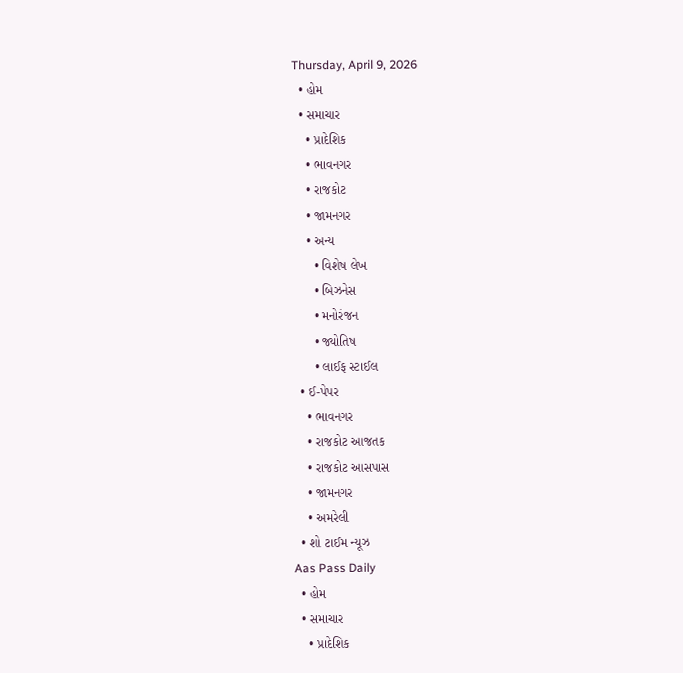Thursday, April 9, 2026
  • હોમ
  • સમાચાર
    • પ્રાદેશિક
    • ભાવનગર
    • રાજકોટ
    • જામનગર
    • અન્ય
      • વિશેષ લેખ
      • બિઝનેસ
      • મનોરંજન
      • જ્યોતિષ
      • લાઈફ સ્ટાઈલ
  • ઈ-પેપર
    • ભાવનગર
    • રાજકોટ આજતક
    • રાજકોટ આસપાસ
    • જામનગર
    • અમરેલી
  • શો ટાઈમ ન્યૂઝ
Aas Pass Daily
  • હોમ
  • સમાચાર
    • પ્રાદેશિક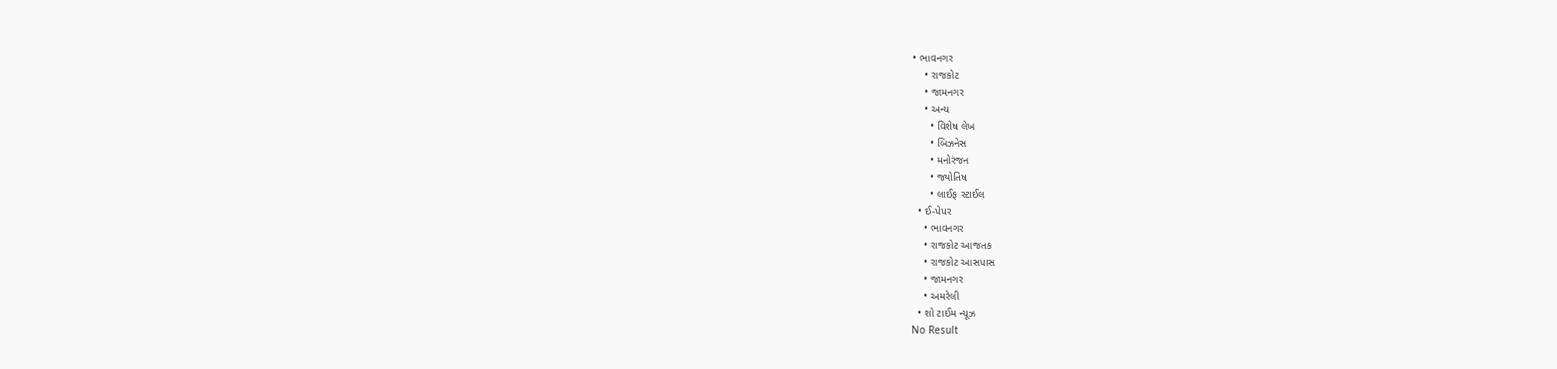• ભાવનગર
    • રાજકોટ
    • જામનગર
    • અન્ય
      • વિશેષ લેખ
      • બિઝનેસ
      • મનોરંજન
      • જ્યોતિષ
      • લાઈફ સ્ટાઈલ
  • ઈ-પેપર
    • ભાવનગર
    • રાજકોટ આજતક
    • રાજકોટ આસપાસ
    • જામનગર
    • અમરેલી
  • શો ટાઈમ ન્યૂઝ
No Result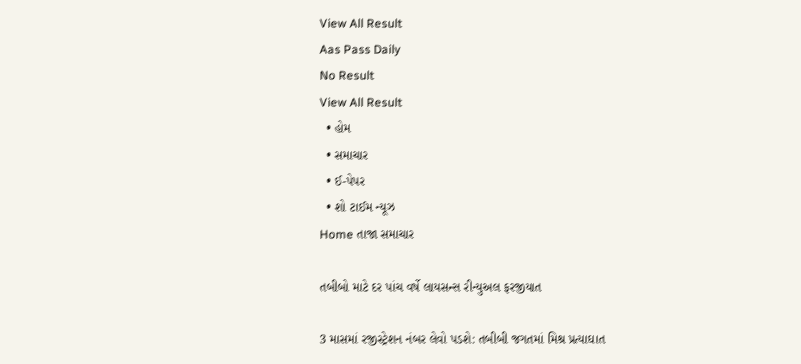View All Result
Aas Pass Daily
No Result
View All Result
  • હોમ
  • સમાચાર
  • ઈ-પેપર
  • શો ટાઈમ ન્યૂઝ
Home તાજા સમાચાર

તબીબો માટે દર પાંચ વર્ષે લાયસન્સ રીન્યુઅલ ફરજીયાત

3 માસમાં રજીસ્ટ્રેશન નંબર લેવો પડશે: તબીબી જગતમાં મિશ્ર પ્રત્યાઘાત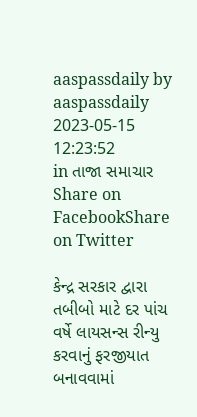aaspassdaily by aaspassdaily
2023-05-15 12:23:52
in તાજા સમાચાર
Share on FacebookShare on Twitter

કેન્દ્ર સરકાર દ્વારા તબીબો માટે દર પાંચ વર્ષે લાયસન્સ રીન્યુ કરવાનું ફરજીયાત બનાવવામાં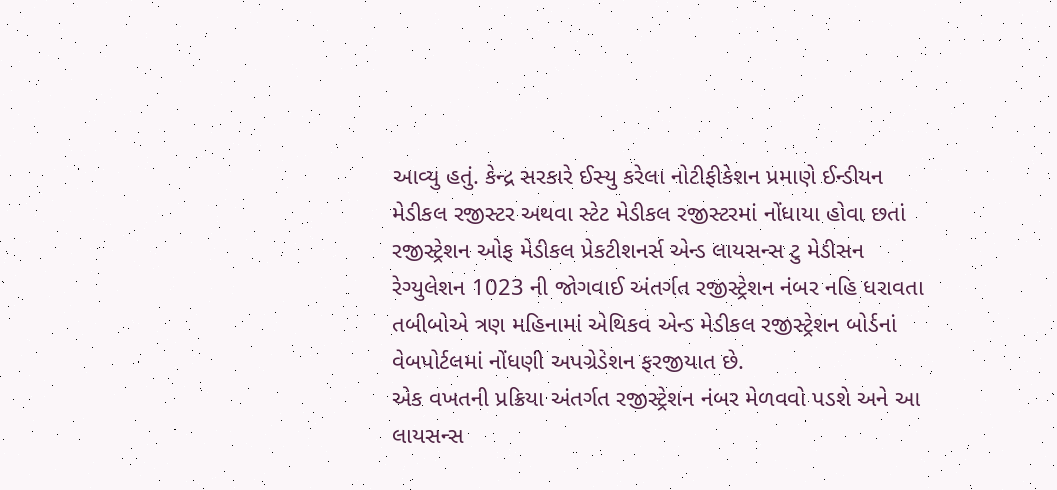આવ્યુ હતું. કેન્દ્ર સરકારે ઈસ્યુ કરેલા નોટીફીકેશન પ્રમાણે ઈન્ડીયન મેડીકલ રજીસ્ટર અથવા સ્ટેટ મેડીકલ રજીસ્ટરમાં નોંધાયા હોવા છતાં રજીસ્ટ્રેશન ઓફ મેડીકલ પ્રેકટીશનર્સ એન્ડ લાયસન્સ ટુ મેડીસન રેગ્યુલેશન 1023 ની જોગવાઈ અંતર્ગત રજીસ્ટ્રેશન નંબર નહિ ધરાવતા તબીબોએ ત્રણ મહિનામાં એથિકવ એન્ડ મેડીકલ રજીસ્ટ્રેશન બોર્ડનાં વેબપોર્ટલમાં નોંધણી અપગ્રેડેશન ફરજીયાત છે.
એક વખતની પ્રક્રિયા અંતર્ગત રજીસ્ટ્રેશન નંબર મેળવવો પડશે અને આ લાયસન્સ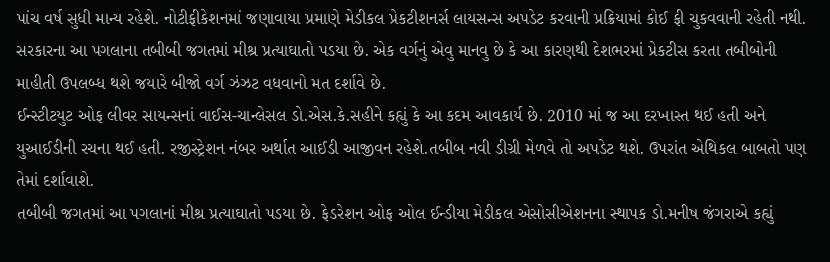પાંચ વર્ષ સુધી માન્ય રહેશે. નોટીફીકેશનમાં જણાવાયા પ્રમાણે મેડીકલ પ્રેકટીશનર્સ લાયસન્સ અપડેટ કરવાની પ્રક્રિયામાં કોઈ ફી ચુકવવાની રહેતી નથી. સરકારના આ પગલાના તબીબી જગતમાં મીશ્ર પ્રત્યાઘાતો પડયા છે. એક વર્ગનું એવુ માનવુ છે કે આ કારણથી દેશભરમાં પ્રેકટીસ કરતા તબીબોની માહીતી ઉપલબ્ધ થશે જયારે બીજો વર્ગ ઝંઝટ વધવાનો મત દર્શાવે છે.
ઈન્સ્ટીટયુટ ઓફ લીવર સાયન્સનાં વાઈસ-ચાન્લેસલ ડો.એસ.કે.સહીને કહ્યું કે આ કદમ આવકાર્ય છે. 2010 માં જ આ દરખાસ્ત થઈ હતી અને યુઆઈડીની રચના થઈ હતી. રજીસ્ટ્રેશન નંબર અર્થાત આઈડી આજીવન રહેશે.તબીબ નવી ડીગ્રી મેળવે તો અપડેટ થશે. ઉપરાંત એથિકલ બાબતો પણ તેમાં દર્શાવાશે.
તબીબી જગતમાં આ પગલાનાં મીશ્ર પ્રત્યાઘાતો પડયા છે. ફેડરેશન ઓફ ઓલ ઈન્ડીયા મેડીકલ એસોસીએશનના સ્થાપક ડો.મનીષ જંગરાએ કહ્યું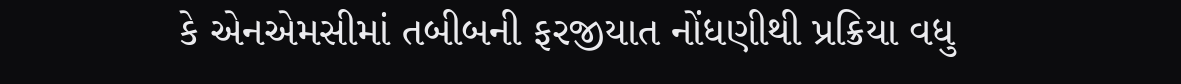કે એનએમસીમાં તબીબની ફરજીયાત નોંધણીથી પ્રક્રિયા વધુ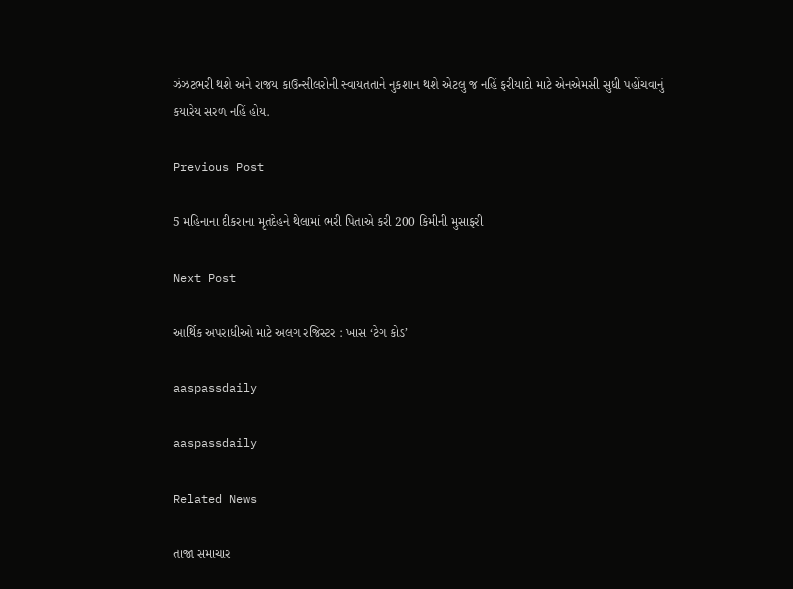ઝંઝટભરી થશે અને રાજય કાઉન્સીલરોની સ્વાયતતાને નુકશાન થશે એટલુ જ નહિં ફરીયાદો માટે એનએમસી સુધી પહોંચવાનું કયારેય સરળ નહિં હોય.

Previous Post

5 મહિનાના દીકરાના મૃતદેહને થેલામાં ભરી પિતાએ કરી 200 કિમીની મુસાફરી

Next Post

આર્થિક અપરાધીઓ માટે અલગ રજિસ્ટર : ખાસ ‘ટેગ કોડ’

aaspassdaily

aaspassdaily

Related News

તાજા સમાચાર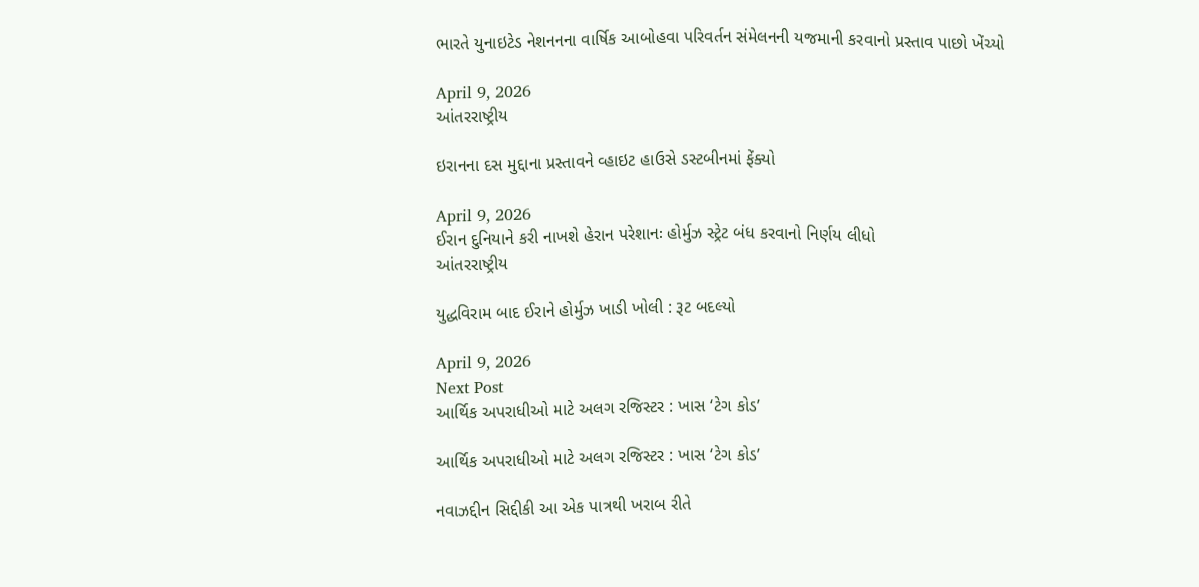ભારતે યુનાઇટેડ નેશનનના વાર્ષિક આબોહવા પરિવર્તન સંમેલનની યજમાની કરવાનો પ્રસ્તાવ પાછો ખેંચ્યો

April 9, 2026
આંતરરાષ્ટ્રીય

ઇરાનના દસ મુદ્દાના પ્રસ્તાવને વ્હાઇટ હાઉસે ડસ્ટબીનમાં ફેંક્યો

April 9, 2026
ઈરાન દુનિયાને કરી નાખશે હેરાન પરેશાનઃ હોર્મુઝ સ્ટ્રેટ બંધ કરવાનો નિર્ણય લીધો
આંતરરાષ્ટ્રીય

યુદ્ધવિરામ બાદ ઈરાને હોર્મુઝ ખાડી ખોલી : રૂટ બદલ્યો

April 9, 2026
Next Post
આર્થિક અપરાધીઓ માટે અલગ રજિસ્ટર : ખાસ ‘ટેગ કોડ’

આર્થિક અપરાધીઓ માટે અલગ રજિસ્ટર : ખાસ ‘ટેગ કોડ’

નવાઝદ્દીન સિદ્દીકી આ એક પાત્રથી ખરાબ રીતે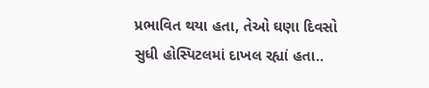પ્રભાવિત થયા હતા, તેઓ ઘણા દિવસો સુધી હોસ્પિટલમાં દાખલ રહ્યાં હતા..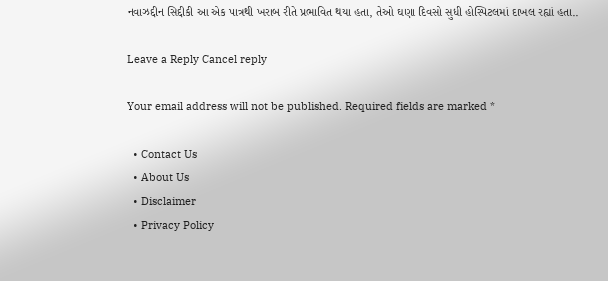નવાઝદ્દીન સિદ્દીકી આ એક પાત્રથી ખરાબ રીતે પ્રભાવિત થયા હતા, તેઓ ઘણા દિવસો સુધી હોસ્પિટલમાં દાખલ રહ્યાં હતા..

Leave a Reply Cancel reply

Your email address will not be published. Required fields are marked *

  • Contact Us
  • About Us
  • Disclaimer
  • Privacy Policy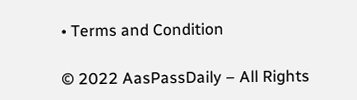• Terms and Condition

© 2022 AasPassDaily – All Rights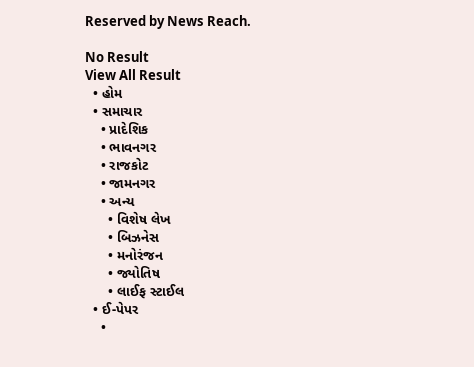Reserved by News Reach.

No Result
View All Result
  • હોમ
  • સમાચાર
    • પ્રાદેશિક
    • ભાવનગર
    • રાજકોટ
    • જામનગર
    • અન્ય
      • વિશેષ લેખ
      • બિઝનેસ
      • મનોરંજન
      • જ્યોતિષ
      • લાઈફ સ્ટાઈલ
  • ઈ-પેપર
    •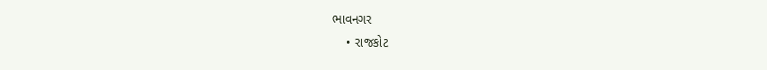ભાવનગર
    • રાજકોટ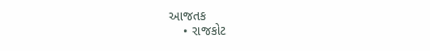આજતક
    • રાજકોટ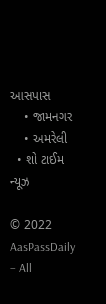આસપાસ
    • જામનગર
    • અમરેલી
  • શો ટાઈમ ન્યૂઝ

© 2022 AasPassDaily – All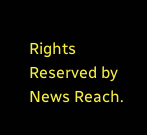Rights Reserved by News Reach.